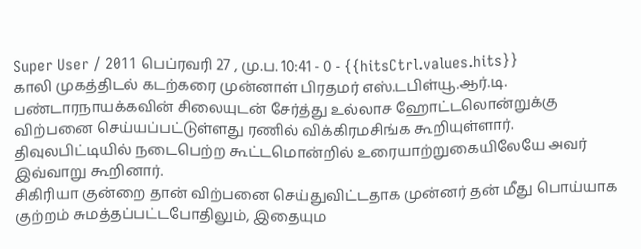Super User / 2011 பெப்ரவரி 27 , மு.ப. 10:41 - 0 - {{hitsCtrl.values.hits}}
காலி முகத்திடல் கடற்கரை முன்னாள் பிரதமர் எஸ்.டபிள்யூ.ஆர்.டி. பண்டாரநாயக்கவின் சிலையுடன் சேர்த்து உல்லாச ஹோட்டலொன்றுக்கு விற்பனை செய்யப்பட்டுள்ளது ரணில் விக்கிரமசிங்க கூறியுள்ளார்.
திவுலபிட்டியில் நடைபெற்ற கூட்டமொன்றில் உரையாற்றுகையிலேயே அவர் இவ்வாறு கூறினார்.
சிகிரியா குன்றை தான் விற்பனை செய்துவிட்டதாக முன்னர் தன் மீது பொய்யாக குற்றம் சுமத்தப்பட்டபோதிலும், இதையும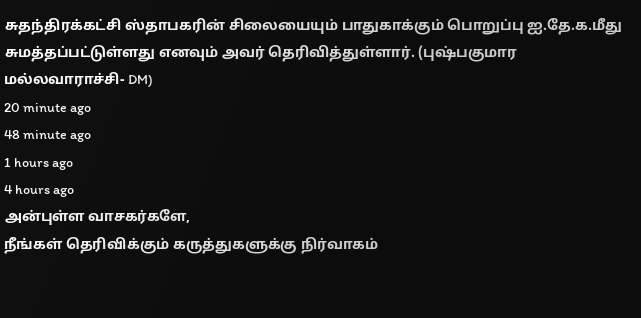சுதந்திரக்கட்சி ஸ்தாபகரின் சிலையையும் பாதுகாக்கும் பொறுப்பு ஐ.தே.க.மீது சுமத்தப்பட்டுள்ளது எனவும் அவர் தெரிவித்துள்ளார். (புஷ்பகுமார மல்லவாராச்சி- DM)
20 minute ago
48 minute ago
1 hours ago
4 hours ago
அன்புள்ள வாசகர்களே,
நீங்கள் தெரிவிக்கும் கருத்துகளுக்கு நிர்வாகம்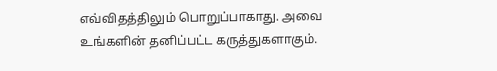எவ்விதத்திலும் பொறுப்பாகாது. அவை உங்களின் தனிப்பட்ட கருத்துகளாகும்.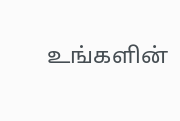உங்களின்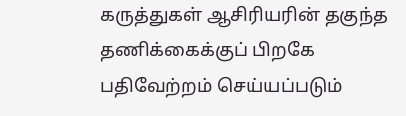கருத்துகள் ஆசிரியரின் தகுந்த தணிக்கைக்குப் பிறகே பதிவேற்றம் செய்யப்படும்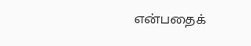என்பதைக்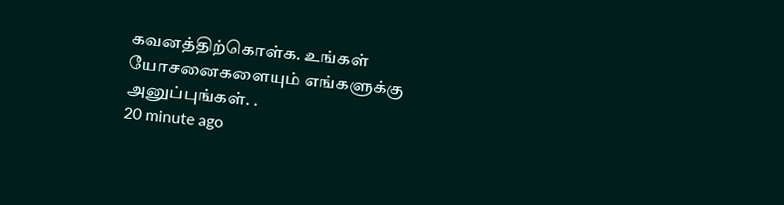கவனத்திற்கொள்க. உங்கள் யோசனைகளையும் எங்களுக்கு அனுப்புங்கள். .
20 minute ago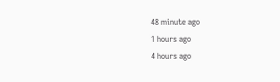48 minute ago
1 hours ago
4 hours ago